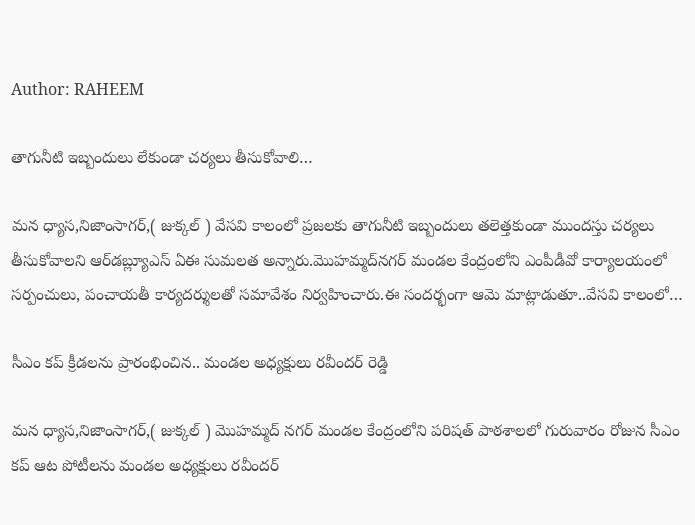Author: RAHEEM

తాగునీటి ఇబ్బందులు లేకుండా చర్యలు తీసుకోవాలి…

మన ధ్యాస,నిజాంసాగర్,( జుక్కల్ ) వేసవి కాలంలో ప్రజలకు తాగునీటి ఇబ్బందులు తలెత్తకుండా ముందస్తు చర్యలు తీసుకోవాలని ఆర్‌డబ్ల్యూ‌ఎస్ ఏఈ సుమలత అన్నారు.మొహమ్మద్‌నగర్ మండల కేంద్రంలోని ఎంపీడీవో కార్యాలయంలో సర్పంచులు, పంచాయతీ కార్యదర్శులతో సమావేశం నిర్వహించారు.ఈ సందర్భంగా ఆమె మాట్లాడుతూ..వేసవి కాలంలో…

సీఎం కప్ క్రీడలను ప్రారంభించిన.. మండల అధ్యక్షులు రవీందర్ రెడ్డి

మన ధ్యాస,నిజాంసాగర్,( జుక్కల్ ) మొహమ్మద్ నగర్ మండల కేంద్రంలోని పరిషత్ పాఠశాలలో గురువారం రోజున సీఎం కప్ ఆట పోటీలను మండల అధ్యక్షులు రవీందర్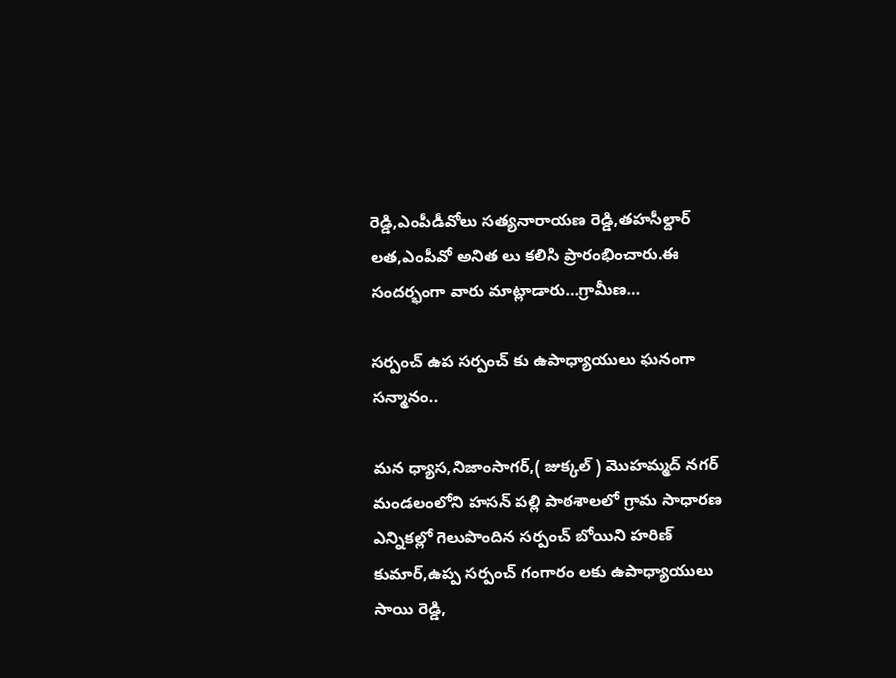రెడ్డి,ఎంపీడీవోలు సత్యనారాయణ రెడ్డి,తహసీల్దార్ లత,ఎంపీవో అనిత లు కలిసి ప్రారంభించారు.ఈ సందర్భంగా వారు మాట్లాడారు…గ్రామీణ…

సర్పంచ్ ఉప సర్పంచ్ కు ఉపాధ్యాయులు ఘనంగా సన్మానం..

మన ధ్యాస,నిజాంసాగర్,( జుక్కల్ ) మొహమ్మద్ నగర్ మండలంలోని హసన్ పల్లి పాఠశాలలో గ్రామ సాధారణ ఎన్నికల్లో గెలుపొందిన సర్పంచ్ బోయిని హరిణ్ కుమార్,ఉప్ప సర్పంచ్ గంగారం లకు ఉపాధ్యాయులు సాయి రెడ్డి,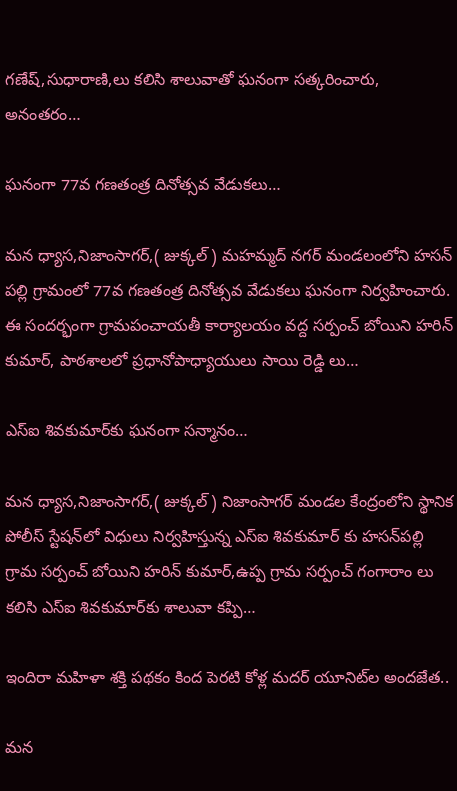గణేష్,సుధారాణి,లు కలిసి శాలువాతో ఘనంగా సత్కరించారు, అనంతరం…

ఘనంగా 77వ గణతంత్ర దినోత్సవ వేడుకలు…

మన ధ్యాస,నిజాంసాగర్,( జుక్కల్ ) మహమ్మద్ నగర్ మండలంలోని హసన్ పల్లి గ్రామంలో 77వ గణతంత్ర దినోత్సవ వేడుకలు ఘనంగా నిర్వహించారు. ఈ సందర్భంగా గ్రామపంచాయతీ కార్యాలయం వద్ద సర్పంచ్ బోయిని హరిన్ కుమార్, పాఠశాలలో ప్రధానోపాధ్యాయులు సాయి రెడ్డి లు…

ఎస్‌ఐ శివకుమార్‌కు ఘనంగా సన్మానం…

మన ధ్యాస,నిజాంసాగర్,( జుక్కల్ ) నిజాంసాగర్ మండల కేంద్రంలోని స్థానిక పోలీస్ స్టేషన్‌లో విధులు నిర్వహిస్తున్న ఎస్‌ఐ శివకుమార్‌ కు హసన్‌పల్లి గ్రామ సర్పంచ్ బోయిని హరిన్ కుమార్,ఉప్ప గ్రామ సర్పంచ్ గంగారాం లు కలిసి ఎస్‌ఐ శివకుమార్‌కు శాలువా కప్పి…

ఇందిరా మహిళా శక్తి పథకం కింద పెరటి కోళ్ల మదర్ యూనిట్‌ల అందజేత..

మన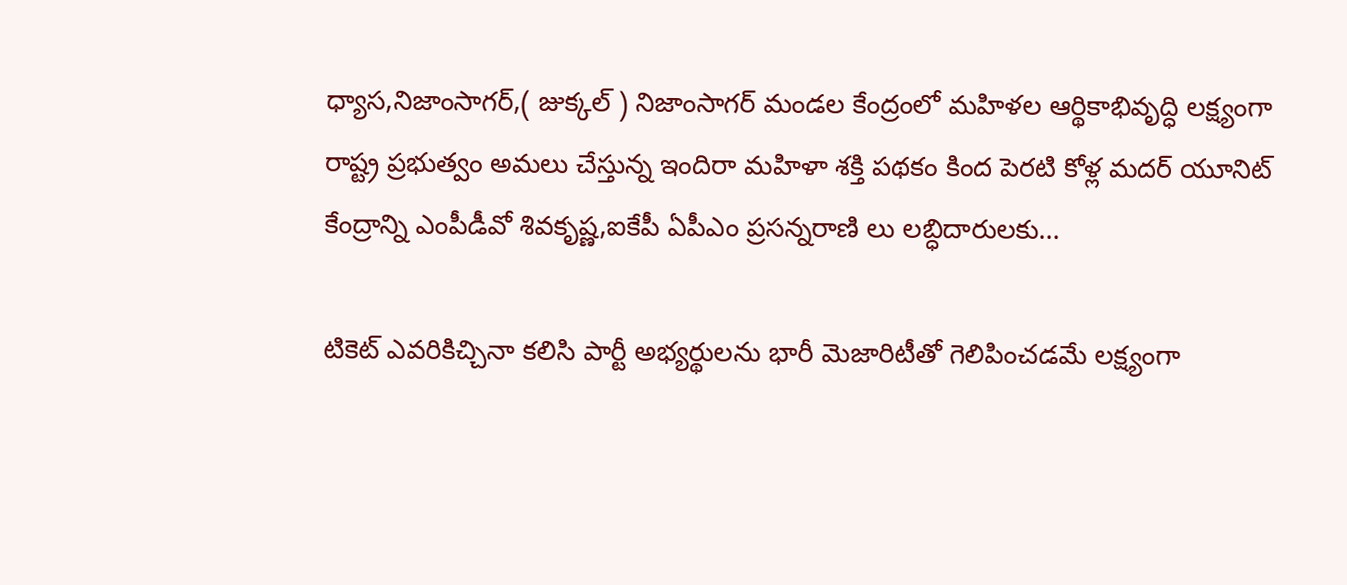ధ్యాస,నిజాంసాగర్,( జుక్కల్ ) నిజాంసాగర్ మండల కేంద్రంలో మహిళల ఆర్థికాభివృద్ధి లక్ష్యంగా రాష్ట్ర ప్రభుత్వం అమలు చేస్తున్న ఇందిరా మహిళా శక్తి పథకం కింద పెరటి కోళ్ల మదర్ యూనిట్ కేంద్రాన్ని ఎంపీడీవో శివకృష్ణ,ఐకేపీ ఏపీఎం ప్రసన్నరాణి లు లబ్ధిదారులకు…

టికెట్ ఎవరికిచ్చినా కలిసి పార్టీ అభ్యర్థులను భారీ మెజారిటీతో గెలిపించడమే లక్ష్యంగా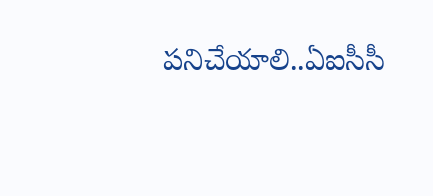పనిచేయాలి..ఏఐసీసీ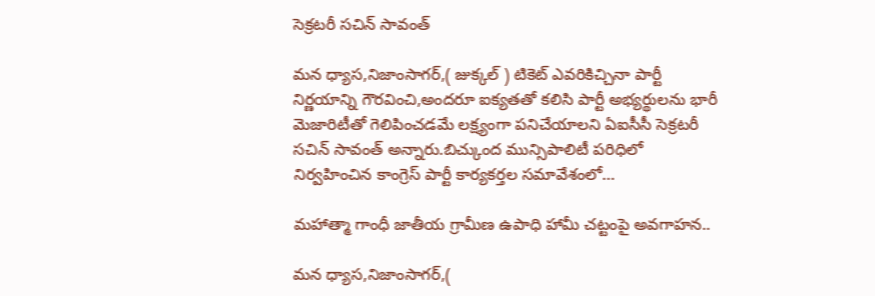సెక్రటరీ సచిన్ సావంత్

మన ధ్యాస,నిజాంసాగర్,( జుక్కల్ ) టికెట్ ఎవరికిచ్చినా పార్టీ నిర్ణయాన్ని గౌరవించి,అందరూ ఐక్యతతో కలిసి పార్టీ అభ్యర్థులను భారీ మెజారిటీతో గెలిపించడమే లక్ష్యంగా పనిచేయాలని ఏఐసీసీ సెక్రటరీ సచిన్ సావంత్ అన్నారు.బిచ్కుంద మున్సిపాలిటీ పరిధిలో నిర్వహించిన కాంగ్రెస్ పార్టీ కార్యకర్తల సమావేశంలో…

మహాత్మా గాంధీ జాతీయ గ్రామీణ ఉపాధి హామీ చట్టంపై అవగాహన..

మన ధ్యాస,నిజాంసాగర్,(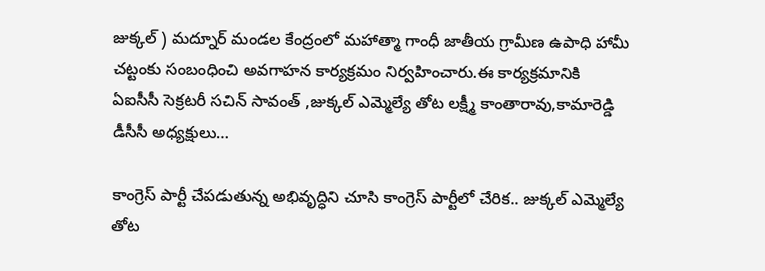జుక్కల్ ) మద్నూర్ మండల కేంద్రంలో మహాత్మా గాంధీ జాతీయ గ్రామీణ ఉపాధి హామీ చట్టంకు సంబంధించి అవగాహన కార్యక్రమం నిర్వహించారు.ఈ కార్యక్రమానికి ఏఐసీసీ సెక్రటరీ సచిన్ సావంత్ ,జుక్కల్ ఎమ్మెల్యే తోట లక్ష్మీ కాంతారావు,కామారెడ్డి డీసీసీ అధ్యక్షులు…

కాంగ్రెస్ పార్టీ చేపడుతున్న అభివృద్ధిని చూసి కాంగ్రెస్ పార్టీలో చేరిక.. జుక్కల్ ఎమ్మెల్యే తోట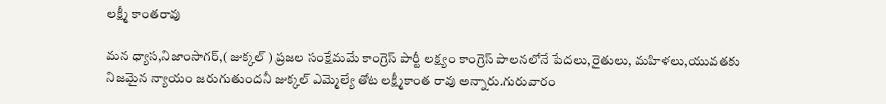లక్ష్మీ కాంతరావు

మన ధ్యాస,నిజాంసాగర్,( జుక్కల్ ) ప్రజల సంక్షేమమే కాంగ్రెస్ పార్టీ లక్ష్యం కాంగ్రెస్ పాలనలోనే పేదలు,రైతులు, మహిళలు,యువతకు నిజమైన న్యాయం జరుగుతుందనీ జుక్కల్ ఎమ్మెల్యే తోట లక్ష్మీకాంత రావు అన్నారు.గురువారం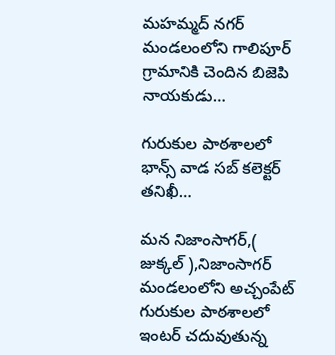మహమ్మద్ నగర్ మండలంలోని గాలిపూర్ గ్రామానికి చెందిన బిజెపి నాయకుడు…

గురుకుల పాఠశాలలో భాన్స్ వాడ సబ్ కలెక్టర్ తనిఖీ…

మన నిజాంసాగర్,( జుక్కల్ ),నిజాంసాగర్ మండలంలోని అచ్చంపేట్ గురుకుల పాఠశాలలో ఇంటర్ చదువుతున్న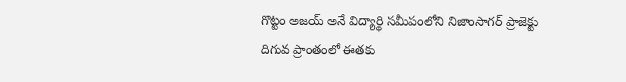గొట్టం అజయ్ అనే విద్యార్థి సమీపంలోని నిజాంసాగర్ ప్రాజెక్టు దిగువ ప్రాంతంలో ఈతకు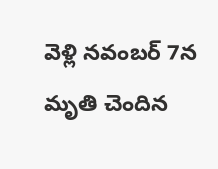వెళ్లి నవంబర్ 7న మృతి చెందిన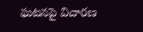ఘటనపై విచారణ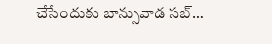చేసేందుకు బాన్సువాడ సబ్…